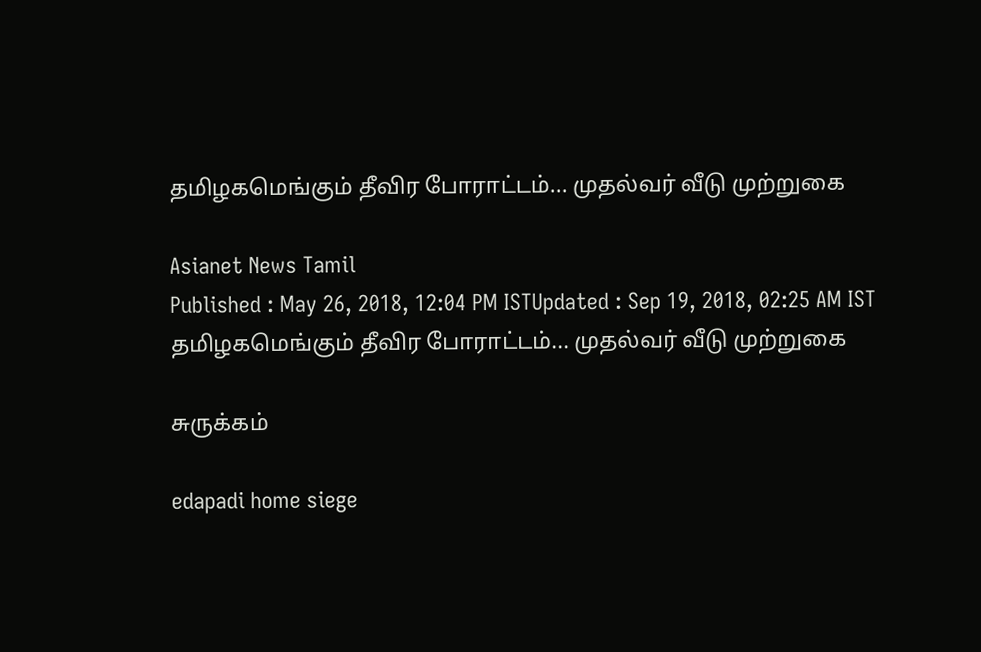தமிழகமெங்கும் தீவிர போராட்டம்... முதல்வர் வீடு முற்றுகை

Asianet News Tamil
Published : May 26, 2018, 12:04 PM ISTUpdated : Sep 19, 2018, 02:25 AM IST
தமிழகமெங்கும் தீவிர போராட்டம்... முதல்வர் வீடு முற்றுகை

சுருக்கம்

edapadi home siege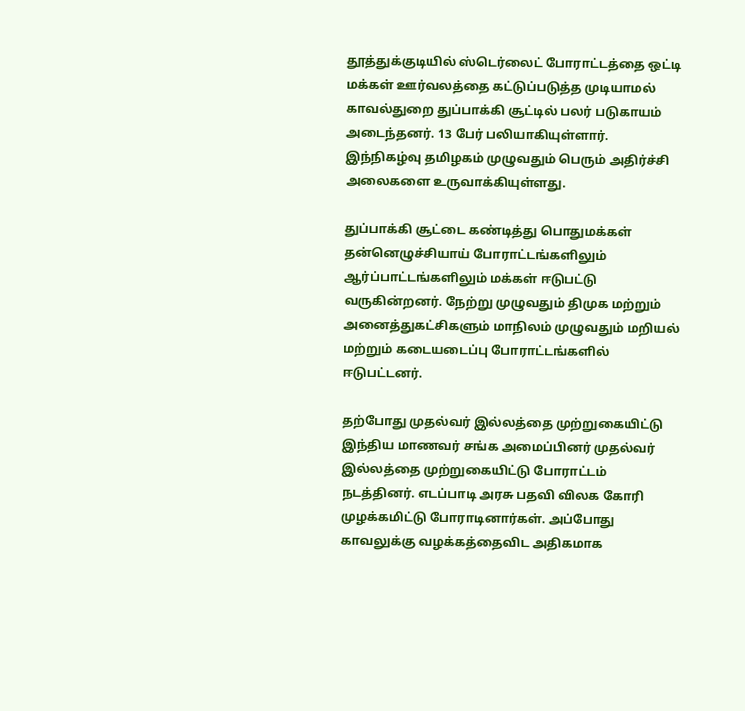தூத்துக்குடியில் ஸ்டெர்லைட் போராட்டத்தை ஒட்டி  மக்கள் ஊர்வலத்தை கட்டுப்படுத்த முடியாமல் காவல்துறை துப்பாக்கி சூட்டில் பலர் படுகாயம் அடைந்தனர். 13 பேர் பலியாகியுள்ளார். இந்நிகழ்வு தமிழகம் முழுவதும் பெரும் அதிர்ச்சி அலைகளை உருவாக்கியுள்ளது.

துப்பாக்கி சூட்டை கண்டித்து பொதுமக்கள் தன்னெழுச்சியாய் போராட்டங்களிலும் ஆர்ப்பாட்டங்களிலும் மக்கள் ஈடுபட்டு வருகின்றனர். நேற்று முழுவதும் திமுக மற்றும் அனைத்துகட்சிகளும் மாநிலம் முழுவதும் மறியல் மற்றும் கடையடைப்பு போராட்டங்களில் ஈடுபட்டனர்.

தற்போது முதல்வர் இல்லத்தை முற்றுகையிட்டு இந்திய மாணவர் சங்க அமைப்பினர் முதல்வர் இல்லத்தை முற்றுகையிட்டு போராட்டம் நடத்தினர். எடப்பாடி அரசு பதவி விலக கோரி முழக்கமிட்டு போராடினார்கள். அப்போது காவலுக்கு வழக்கத்தைவிட அதிகமாக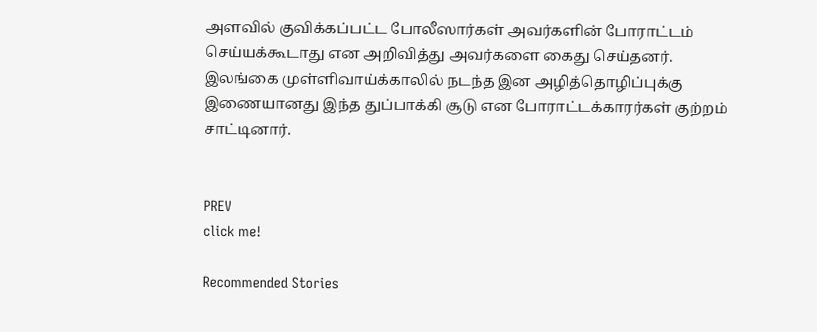அளவில் குவிக்கப்பட்ட போலீஸார்கள் அவர்களின் போராட்டம் செய்யக்கூடாது என அறிவித்து அவர்களை கைது செய்தனர். இலங்கை முள்ளிவாய்க்காலில் நடந்த இன அழித்தொழிப்புக்கு இணையானது இந்த துப்பாக்கி சூடு என போராட்டக்காரர்கள் குற்றம் சாட்டினார்.


PREV
click me!

Recommended Stories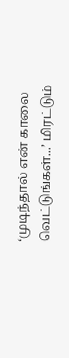‘முடிந்தால் என் காலை வெட்டுங்கள்...’ மிரட்டும்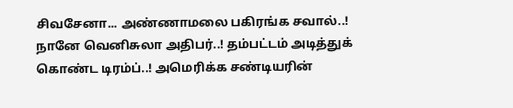சிவசேனா... அண்ணாமலை பகிரங்க சவால்..!
நானே வெனிசுலா அதிபர்..! தம்பட்டம் அடித்துக் கொண்ட டிரம்ப்..! அமெரிக்க சண்டியரின்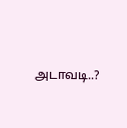அடாவடி..?